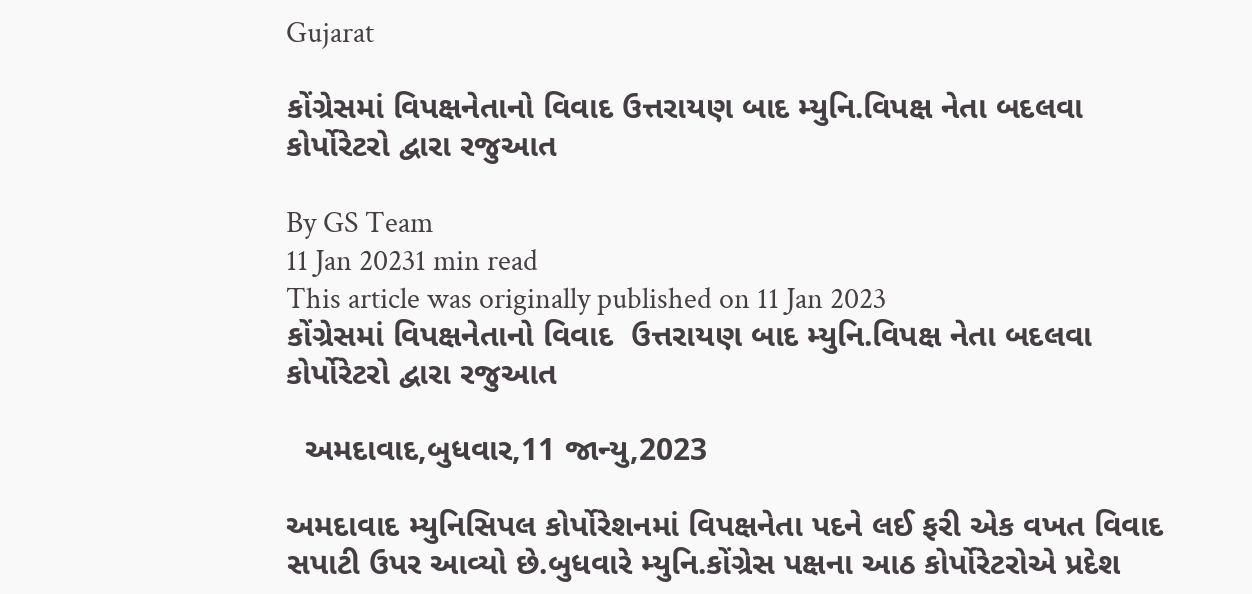Gujarat

કોંગ્રેસમાં વિપક્ષનેતાનો વિવાદ ઉત્તરાયણ બાદ મ્યુનિ.વિપક્ષ નેતા બદલવા કોર્પોરેટરો દ્વારા રજુઆત

By GS Team
11 Jan 20231 min read
This article was originally published on 11 Jan 2023
કોંગ્રેસમાં વિપક્ષનેતાનો વિવાદ  ઉત્તરાયણ બાદ મ્યુનિ.વિપક્ષ નેતા બદલવા કોર્પોરેટરો દ્વારા રજુઆત

  અમદાવાદ,બુધવાર,11 જાન્યુ,2023

અમદાવાદ મ્યુનિસિપલ કોર્પોરેશનમાં વિપક્ષનેતા પદને લઈ ફરી એક વખત વિવાદ સપાટી ઉપર આવ્યો છે.બુધવારે મ્યુનિ.કોંગ્રેસ પક્ષના આઠ કોર્પોરેટરોએ પ્રદેશ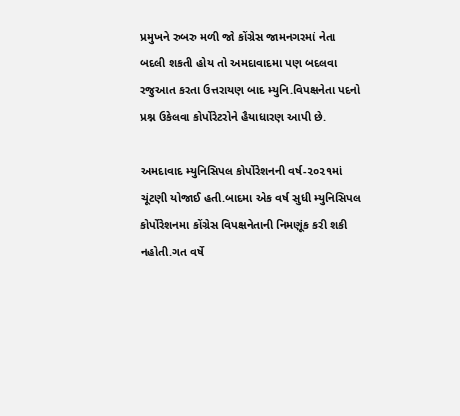પ્રમુખને રુબરુ મળી જો કોંગ્રેસ જામનગરમાં નેતા બદલી શકતી હોય તો અમદાવાદમા પણ બદલવા રજુઆત કરતા ઉત્તરાયણ બાદ મ્યુનિ.વિપક્ષનેતા પદનો પ્રશ્ન ઉકેલવા કોર્પોરેટરોને હૈયાધારણ આપી છે.

અમદાવાદ મ્યુનિસિપલ કોર્પોરેશનની વર્ષ-૨૦૨૧માં ચૂંટણી યોજાઈ હતી.બાદમા એક વર્ષ સુધી મ્યુનિસિપલ કોર્પોરેશનમા કોંગ્રેસ વિપક્ષનેતાની નિમણૂંક કરી શકી નહોતી.ગત વર્ષે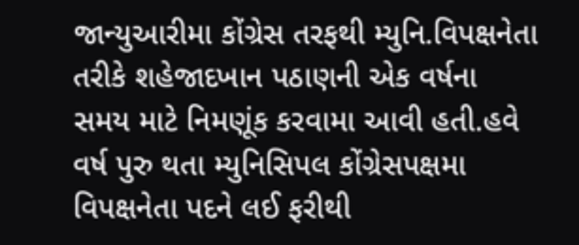જાન્યુઆરીમા કોંગ્રેસ તરફથી મ્યુનિ.વિપક્ષનેતા તરીકે શહેજાદખાન પઠાણની એક વર્ષના સમય માટે નિમણૂંક કરવામા આવી હતી.હવે વર્ષ પુરુ થતા મ્યુનિસિપલ કોંગ્રેસપક્ષમા વિપક્ષનેતા પદને લઈ ફરીથી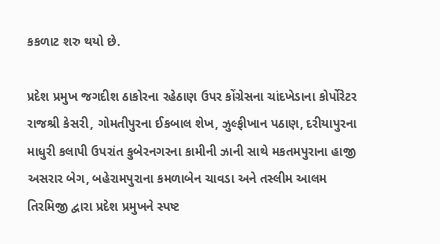કકળાટ શરુ થયો છે.

પ્રદેશ પ્રમુખ જગદીશ ઠાકોરના રહેઠાણ ઉપર કોંગ્રેસના ચાંદખેડાના કોર્પોરેટર રાજશ્રી કેસરી, ગોમતીપુરના ઈકબાલ શેખ, ઝુલ્ફીખાન પઠાણ, દરીયાપુરના માધુરી કલાપી ઉપરાંત કુબેરનગરના કામીની ઝાની સાથે મકતમપુરાના હાજી અસરાર બેગ, બહેરામપુરાના કમળાબેન ચાવડા અને તસ્લીમ આલમ તિરમિજી દ્વારા પ્રદેશ પ્રમુખને સ્પષ્ટ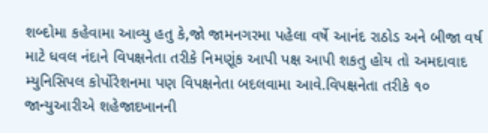શબ્દોમા કહેવામા આવ્યુ હતુ કે,જો જામનગરમા પહેલા વર્ષે આનંદ રાઠોડ અને બીજા વર્ષ માટે ધવલ નંદાને વિપક્ષનેતા તરીકે નિમણૂંક આપી પક્ષ આપી શકતુ હોય તો અમદાવાદ મ્યુનિસિપલ કોર્પોરેશનમા પણ વિપક્ષનેતા બદલવામા આવે.વિપક્ષનેતા તરીકે ૧૦ જાન્યુઆરીએ શહેજાદખાનની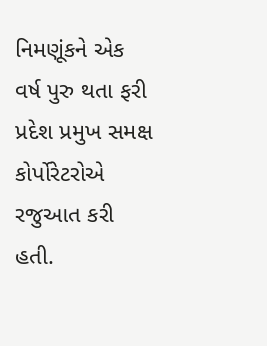નિમણૂંકને એક વર્ષ પુરુ થતા ફરી પ્રદેશ પ્રમુખ સમક્ષ કોર્પોરેટરોએ રજુઆત કરી હતી.